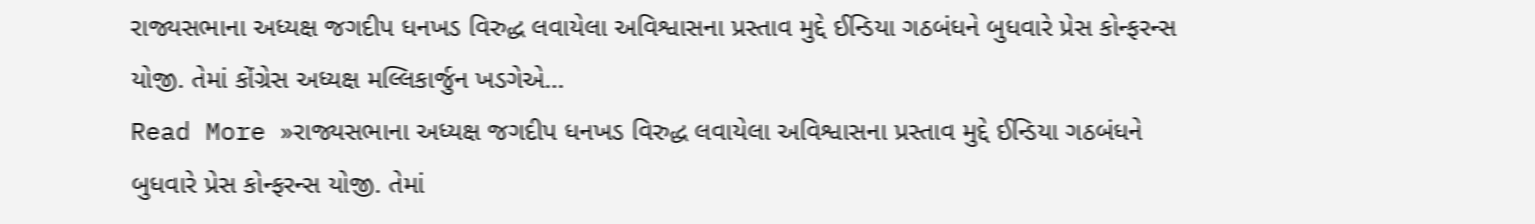રાજ્યસભાના અધ્યક્ષ જગદીપ ધનખડ વિરુદ્ધ લવાયેલા અવિશ્વાસના પ્રસ્તાવ મુદ્દે ઈન્ડિયા ગઠબંધને બુધવારે પ્રેસ કોન્ફરન્સ યોજી. તેમાં કોંગ્રેસ અધ્યક્ષ મલ્લિકાર્જુન ખડગેએ…
Read More »રાજ્યસભાના અધ્યક્ષ જગદીપ ધનખડ વિરુદ્ધ લવાયેલા અવિશ્વાસના પ્રસ્તાવ મુદ્દે ઈન્ડિયા ગઠબંધને બુધવારે પ્રેસ કોન્ફરન્સ યોજી. તેમાં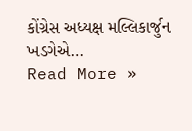કોંગ્રેસ અધ્યક્ષ મલ્લિકાર્જુન ખડગેએ…
Read More »